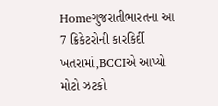Homeગુજરાતીભારતના આ 7 ક્રિકેટરોની કારકિર્દી ખતરામાં,BCCIએ આપ્યો મોટો ઝટકો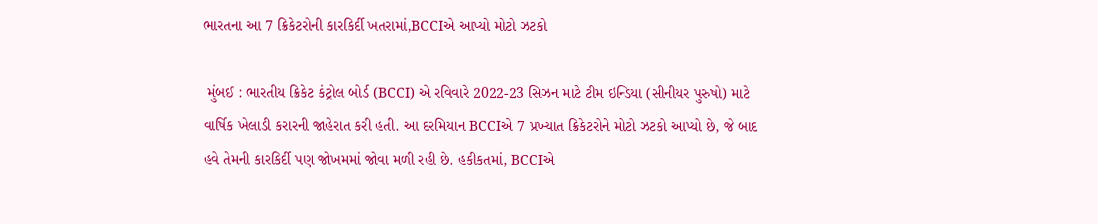ભારતના આ 7 ક્રિકેટરોની કારકિર્દી ખતરામાં,BCCIએ આપ્યો મોટો ઝટકો

 મુંબઈ : ભારતીય ક્રિકેટ કંટ્રોલ બોર્ડ (BCCI) એ રવિવારે 2022-23 સિઝન માટે ટીમ ઇન્ડિયા (સીનીયર પુરુષો) માટે વાર્ષિક ખેલાડી કરારની જાહેરાત કરી હતી. આ દરમિયાન BCCIએ 7 પ્રખ્યાત ક્રિકેટરોને મોટો ઝટકો આપ્યો છે, જે બાદ હવે તેમની કારકિર્દી પણ જોખમમાં જોવા મળી રહી છે. હકીકતમાં, BCCIએ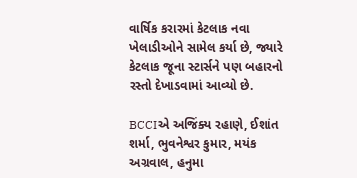વાર્ષિક કરારમાં કેટલાક નવા ખેલાડીઓને સામેલ કર્યા છે, જ્યારે કેટલાક જૂના સ્ટાર્સને પણ બહારનો રસ્તો દેખાડવામાં આવ્યો છે.

BCCIએ અજિંક્ય રહાણે, ઈશાંત શર્મા, ભુવનેશ્વર કુમાર, મયંક અગ્રવાલ, હનુમા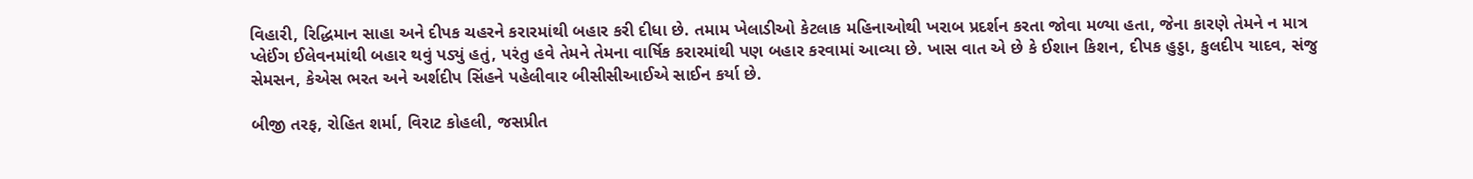વિહારી, રિદ્ધિમાન સાહા અને દીપક ચહરને કરારમાંથી બહાર કરી દીધા છે. તમામ ખેલાડીઓ કેટલાક મહિનાઓથી ખરાબ પ્રદર્શન કરતા જોવા મળ્યા હતા, જેના કારણે તેમને ન માત્ર પ્લેઈંગ ઈલેવનમાંથી બહાર થવું પડ્યું હતું, પરંતુ હવે તેમને તેમના વાર્ષિક કરારમાંથી પણ બહાર કરવામાં આવ્યા છે. ખાસ વાત એ છે કે ઈશાન કિશન, દીપક હુડ્ડા, કુલદીપ યાદવ, સંજુ સેમસન, કેએસ ભરત અને અર્શદીપ સિંહને પહેલીવાર બીસીસીઆઈએ સાઈન કર્યા છે.

બીજી તરફ, રોહિત શર્મા, વિરાટ કોહલી, જસપ્રીત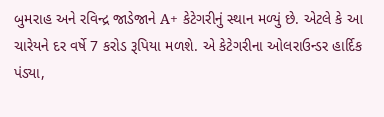બુમરાહ અને રવિન્દ્ર જાડેજાને A+ કેટેગરીનું સ્થાન મળ્યું છે. એટલે કે આ ચારેયને દર વર્ષે 7 કરોડ રૂપિયા મળશે. એ કેટેગરીના ઓલરાઉન્ડર હાર્દિક પંડ્યા,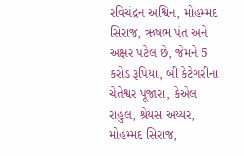રવિચંદ્રન અશ્વિન, મોહમ્મદ સિરાજ, ઋષભ પંત અને અક્ષર પટેલ છે, જેમને 5 કરોડ રૂપિયા, બી કેટેગરીના ચેતેશ્વર પૂજારા, કેએલ રાહુલ, શ્રેયસ અય્યર, મોહમ્મદ સિરાજ,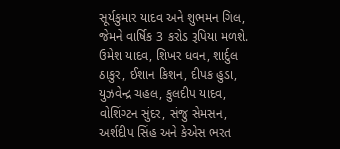સૂર્યકુમાર યાદવ અને શુભમન ગિલ, જેમને વાર્ષિક 3 કરોડ રૂપિયા મળશે. ઉમેશ યાદવ, શિખર ધવન, શાર્દુલ ઠાકુર, ઈશાન કિશન, દીપક હુડા, યુઝવેન્દ્ર ચહલ, કુલદીપ યાદવ, વોશિંગ્ટન સુંદર, સંજુ સેમસન, અર્શદીપ સિંહ અને કેએસ ભરત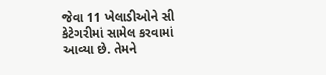જેવા 11 ખેલાડીઓને સી કેટેગરીમાં સામેલ કરવામાં આવ્યા છે. તેમને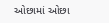ઓછામાં ઓછા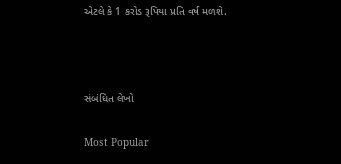એટલે કે 1 કરોડ રૂપિયા પ્રતિ વર્ષ મળશે.



સંબંધિત લેખો

Most Popular